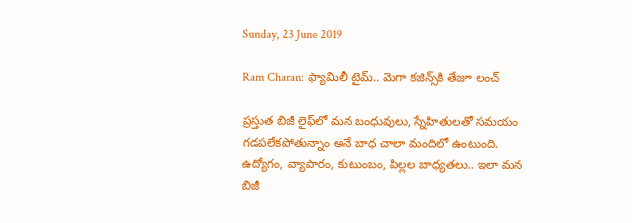Sunday, 23 June 2019

Ram Charan: ఫ్యామిలీ టైమ్.. మెగా కజిన్స్‌కి తేజూ లంచ్

ప్రస్తుత బిజీ లైఫ్‌లో మన బంధువులు, స్నేహితులతో సమయం గడపలేకపోతున్నాం అనే బాధ చాలా మందిలో ఉంటుంది. ఉద్యోగం, వ్యాపారం, కుటుంబం, పిల్లల బాధ్యతలు.. ఇలా మన బిజీ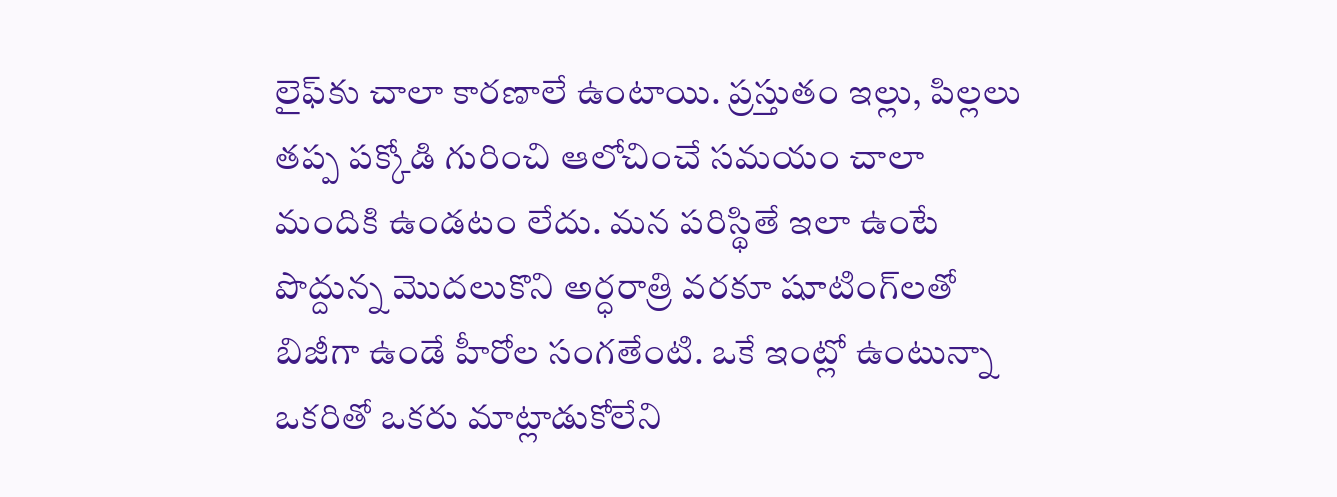లైఫ్‌కు చాలా కారణాలే ఉంటాయి. ప్రస్తుతం ఇల్లు, పిల్లలు తప్ప పక్కోడి గురించి ఆలోచించే సమయం చాలా మందికి ఉండటం లేదు. మన పరిస్థితే ఇలా ఉంటే పొద్దున్న మొదలుకొని అర్ధరాత్రి వరకూ షూటింగ్‌‌లతో బిజీగా ఉండే హీరోల సంగతేంటి. ఒకే ఇంట్లో ఉంటున్నా ఒకరితో ఒకరు మాట్లాడుకోలేని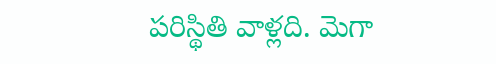పరిస్థితి వాళ్లది. మెగా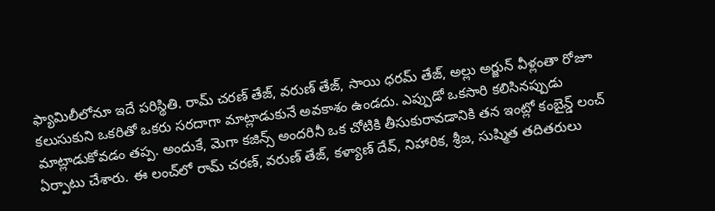ఫ్యామిలీలోనూ ఇదే పరిస్థితి. రామ్ చరణ్ తేజ్, వరుణ్ తేజ్, సాయి ధరమ్ తేజ్, అల్లు అర్జున్ వీళ్లంతా రోజూ కలుసుకుని ఒకరితో ఒకరు సరదాగా మాట్లాడుకునే అవకాశం ఉండదు. ఎప్పుడో ఒకసారి కలిసినప్పుడు మాట్లాడుకోవడం తప్ప. అందుకే, మెగా కజిన్స్ అందరినీ ఒక చోటికి తీసుకురావడానికి తన ఇంట్లో కంబైన్డ్ లంచ్ ఏర్పాటు చేశారు. ఈ లంచ్‌లో రామ్ చరణ్, వరుణ్ తేజ్, కళ్యాణ్ దేవ్, నిహారిక, శ్రీజ, సుష్మిత తదితరులు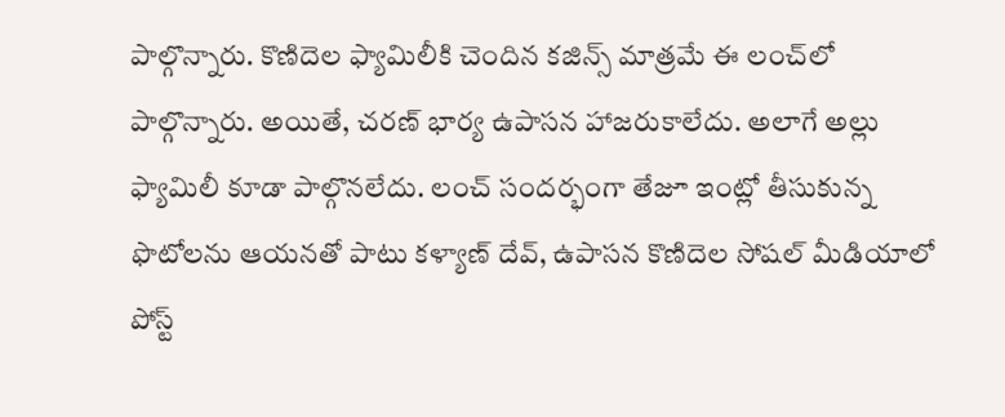పాల్గొన్నారు. కొణిదెల ఫ్యామిలీకి చెందిన కజిన్స్ మాత్రమే ఈ లంచ్‌లో పాల్గొన్నారు. అయితే, చరణ్ భార్య ఉపాసన హాజరుకాలేదు. అలాగే అల్లు ఫ్యామిలీ కూడా పాల్గొనలేదు. లంచ్ సందర్భంగా తేజూ ఇంట్లో తీసుకున్న ఫొటోలను ఆయనతో పాటు కళ్యాణ్ దేవ్, ఉపాసన కొణిదెల సోషల్ మీడియాలో పోస్ట్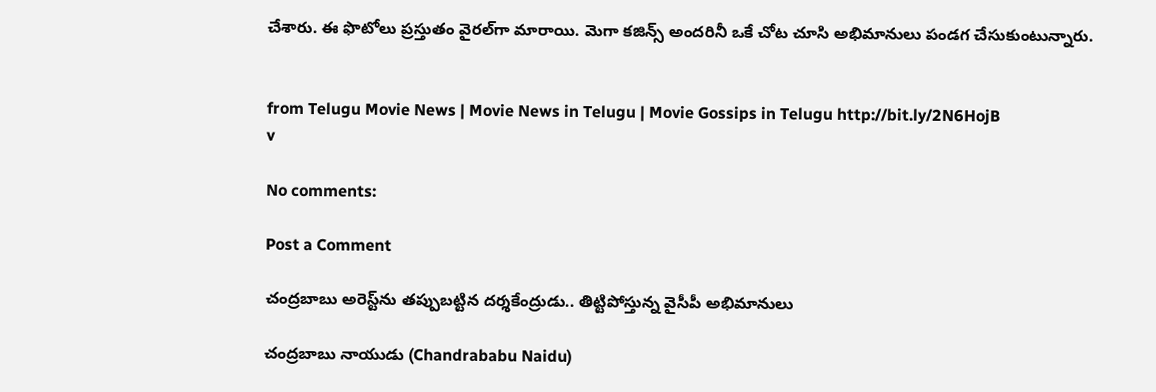చేశారు. ఈ ఫొటోలు ప్రస్తుతం వైరల్‌గా మారాయి. మెగా కజిన్స్ అందరినీ ఒకే చోట చూసి అభిమానులు పండగ చేసుకుంటున్నారు.


from Telugu Movie News | Movie News in Telugu | Movie Gossips in Telugu http://bit.ly/2N6HojB
v

No comments:

Post a Comment

చంద్రబాబు అరెస్ట్‌ను తప్పుబట్టిన దర్శకేంద్రుడు.. తిట్టిపోస్తున్న వైసీపీ అభిమానులు

చంద్రబాబు నాయుడు (Chandrababu Naidu)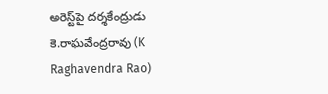అరెస్ట్‌పై దర్శకేంద్రుడు కె.రాఘవేంద్రరావు (K Raghavendra Rao)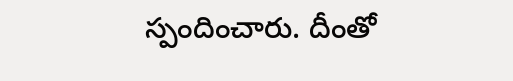స్పందించారు. దీంతో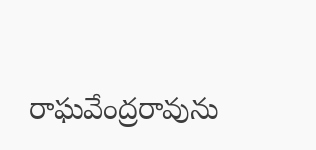రాఘవేంద్రరావును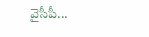వైసీపీ...